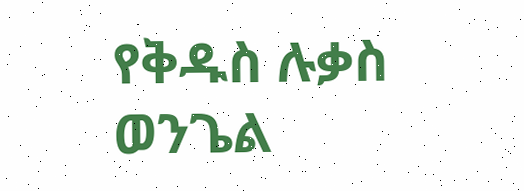የቅዱስ ሉቃስ ወንጌል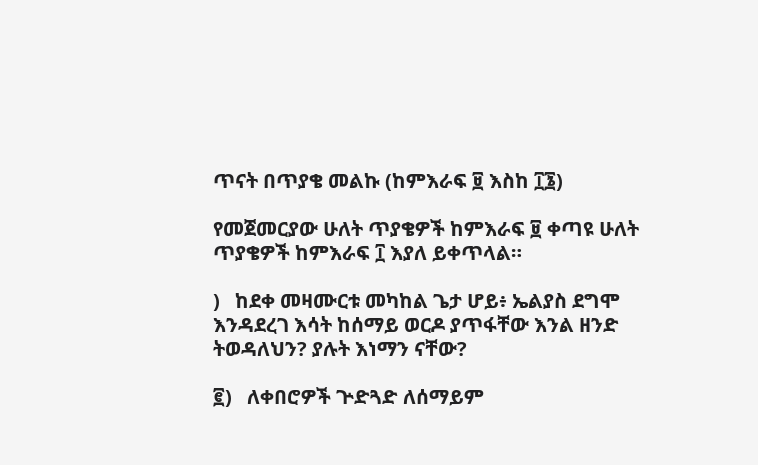ጥናት በጥያቄ መልኩ (ከምእራፍ ፱ እስከ ፲፮)

የመጀመርያው ሁለት ጥያቄዎች ከምእራፍ ፱ ቀጣዩ ሁለት ጥያቄዎች ከምእራፍ ፲ እያለ ይቀጥላል።

)   ከደቀ መዛሙርቱ መካከል ጌታ ሆይ፥ ኤልያስ ደግሞ እንዳደረገ እሳት ከሰማይ ወርዶ ያጥፋቸው እንል ዘንድ ትወዳለህን? ያሉት እነማን ናቸው?

፪)   ለቀበሮዎች ጕድጓድ ለሰማይም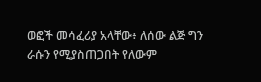ወፎች መሳፈሪያ አላቸው፥ ለሰው ልጅ ግን ራሱን የሚያስጠጋበት የለውም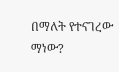በማለት የተናገረው ማነው?